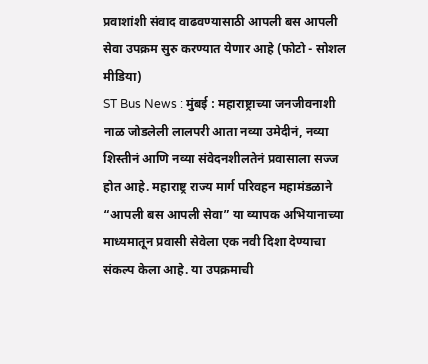प्रवाशांशी संवाद वाढवण्यासाठी आपली बस आपली सेवा उपक्रम सुरु करण्यात येणार आहे (फोटो - सोशल मीडिया)
ST Bus News : मुंबई : महाराष्ट्राच्या जनजीवनाशी नाळ जोडलेली लालपरी आता नव्या उमेदीनं, नव्या शिस्तीनं आणि नव्या संवेदनशीलतेनं प्रवासाला सज्ज होत आहे. महाराष्ट्र राज्य मार्ग परिवहन महामंडळाने “आपली बस आपली सेवा” या व्यापक अभियानाच्या माध्यमातून प्रवासी सेवेला एक नवी दिशा देण्याचा संकल्प केला आहे. या उपक्रमाची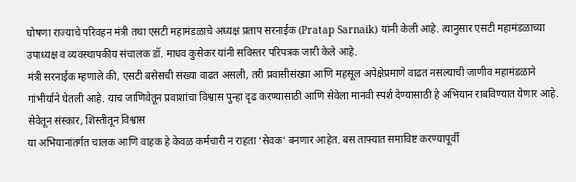घोषणा राज्याचे परिवहन मंत्री तथा एसटी महामंडळाचे अध्यक्ष प्रताप सरनाईक (Pratap Sarnaik) यांनी केली आहे. त्यानुसार एसटी महामंडळाच्या उपाध्यक्ष व व्यवस्थापकीय संचालक डॉ. माधव कुसेकर यांनी सविस्तर परिपत्रक जारी केले आहे.
मंत्री सरनाईक म्हणाले की, एसटी बसेसची संख्या वाढत असली, तरी प्रवासीसंख्या आणि महसूल अपेक्षेप्रमाणे वाढत नसल्याची जाणीव महामंडळाने गांभीर्याने घेतली आहे. याच जाणिवेतून प्रवाशांचा विश्वास पुन्हा दृढ करण्यासाठी आणि सेवेला मानवी स्पर्श देण्यासाठी हे अभियान राबविण्यात येणार आहे.
सेवेतून संस्कार, शिस्तीतून विश्वास
या अभियानांतर्गत चालक आणि वाहक हे केवळ कर्मचारी न राहता ‘सेवक’ बनणार आहेत. बस ताफ्यात समाविष्ट करण्यापूर्वी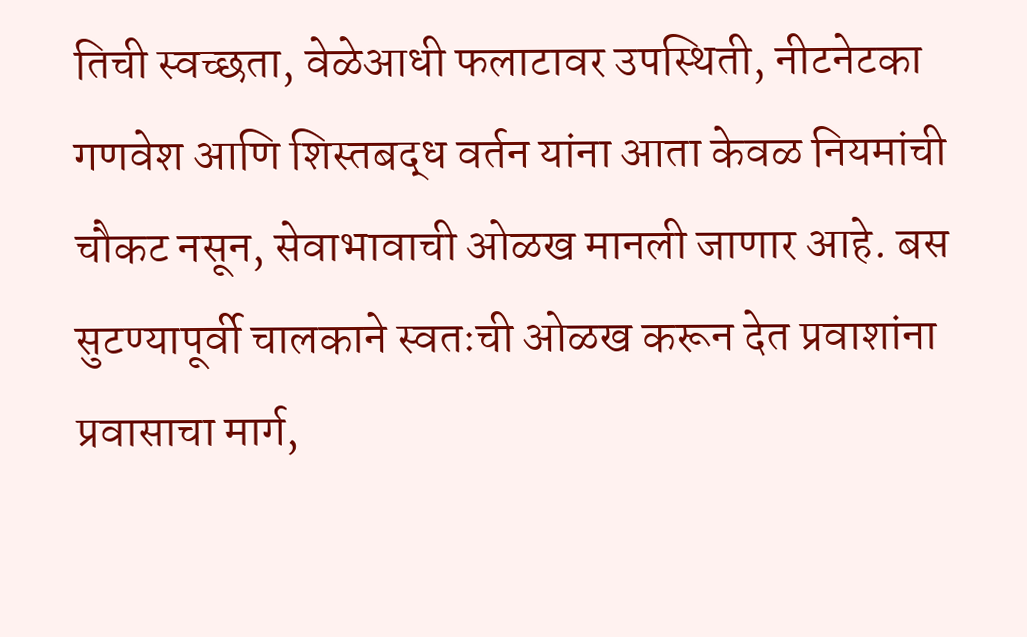तिची स्वच्छता, वेळेआधी फलाटावर उपस्थिती, नीटनेटका गणवेश आणि शिस्तबद्ध वर्तन यांना आता केवळ नियमांची चौकट नसून, सेवाभावाची ओळख मानली जाणार आहे. बस सुटण्यापूर्वी चालकाने स्वतःची ओळख करून देत प्रवाशांना प्रवासाचा मार्ग,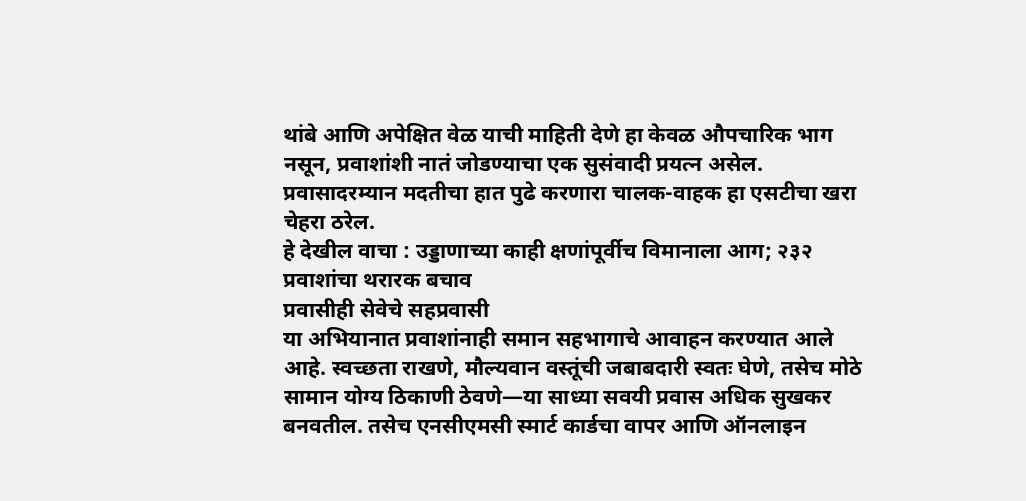थांबे आणि अपेक्षित वेळ याची माहिती देणे हा केवळ औपचारिक भाग नसून, प्रवाशांशी नातं जोडण्याचा एक सुसंवादी प्रयत्न असेल. प्रवासादरम्यान मदतीचा हात पुढे करणारा चालक-वाहक हा एसटीचा खरा चेहरा ठरेल.
हे देखील वाचा : उड्डाणाच्या काही क्षणांपूर्वीच विमानाला आग; २३२ प्रवाशांचा थरारक बचाव
प्रवासीही सेवेचे सहप्रवासी
या अभियानात प्रवाशांनाही समान सहभागाचे आवाहन करण्यात आले आहे. स्वच्छता राखणे, मौल्यवान वस्तूंची जबाबदारी स्वतः घेणे, तसेच मोठे सामान योग्य ठिकाणी ठेवणे—या साध्या सवयी प्रवास अधिक सुखकर बनवतील. तसेच एनसीएमसी स्मार्ट कार्डचा वापर आणि ऑनलाइन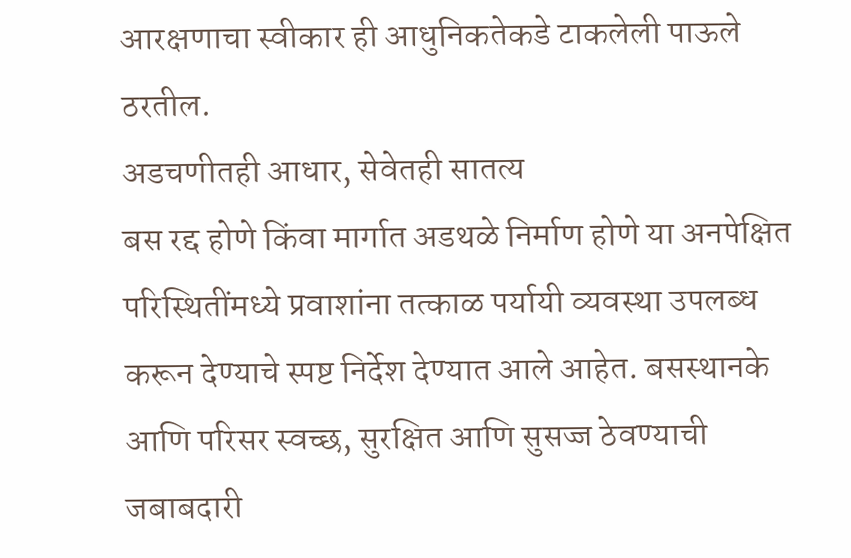आरक्षणाचा स्वीकार ही आधुनिकतेकडे टाकलेली पाऊले ठरतील.
अडचणीतही आधार, सेवेतही सातत्य
बस रद्द होणे किंवा मार्गात अडथळे निर्माण होणे या अनपेक्षित परिस्थितींमध्ये प्रवाशांना तत्काळ पर्यायी व्यवस्था उपलब्ध करून देण्याचे स्पष्ट निर्देश देण्यात आले आहेत. बसस्थानके आणि परिसर स्वच्छ, सुरक्षित आणि सुसज्ज ठेवण्याची जबाबदारी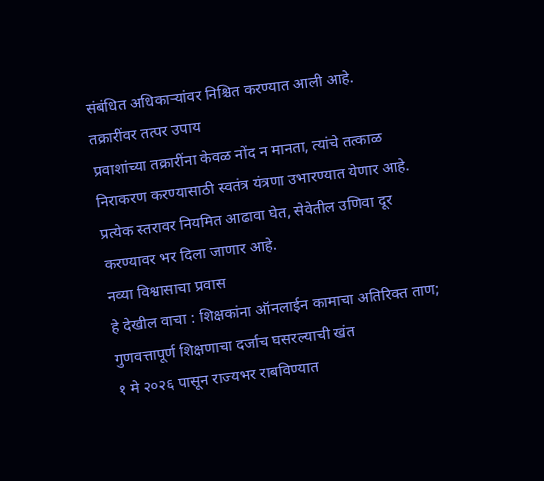संबंधित अधिकाऱ्यांवर निश्चित करण्यात आली आहे.
तक्रारींवर तत्पर उपाय
प्रवाशांच्या तक्रारींना केवळ नोंद न मानता, त्यांचे तत्काळ निराकरण करण्यासाठी स्वतंत्र यंत्रणा उभारण्यात येणार आहे. प्रत्येक स्तरावर नियमित आढावा घेत, सेवेतील उणिवा दूर करण्यावर भर दिला जाणार आहे.
नव्या विश्वासाचा प्रवास
हे देखील वाचा : शिक्षकांना ऑनलाईन कामाचा अतिरिक्त ताण; गुणवत्तापूर्ण शिक्षणाचा दर्जाच घसरल्याची खंत
१ मे २०२६ पासून राज्यभर राबविण्यात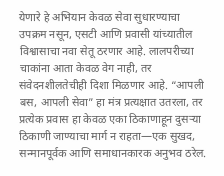येणारे हे अभियान केवळ सेवा सुधारण्याचा उपक्रम नसून, एसटी आणि प्रवासी यांच्यातील विश्वासाचा नवा सेतू ठरणार आहे. लालपरीच्या चाकांना आता केवळ वेग नाही, तर संवेदनशीलतेचीही दिशा मिळणार आहे. “आपली बस, आपली सेवा” हा मंत्र प्रत्यक्षात उतरला, तर प्रत्येक प्रवास हा केवळ एका ठिकाणाहून दुसऱ्या ठिकाणी जाण्याचा मार्ग न राहता—एक सुखद, सन्मानपूर्वक आणि समाधानकारक अनुभव ठरेल.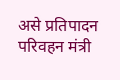असे प्रतिपादन परिवहन मंत्री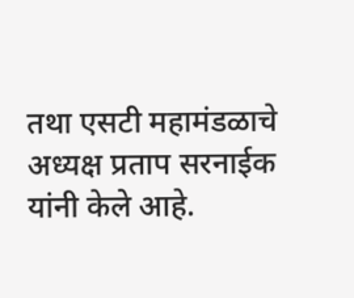तथा एसटी महामंडळाचे अध्यक्ष प्रताप सरनाईक यांनी केले आहे.